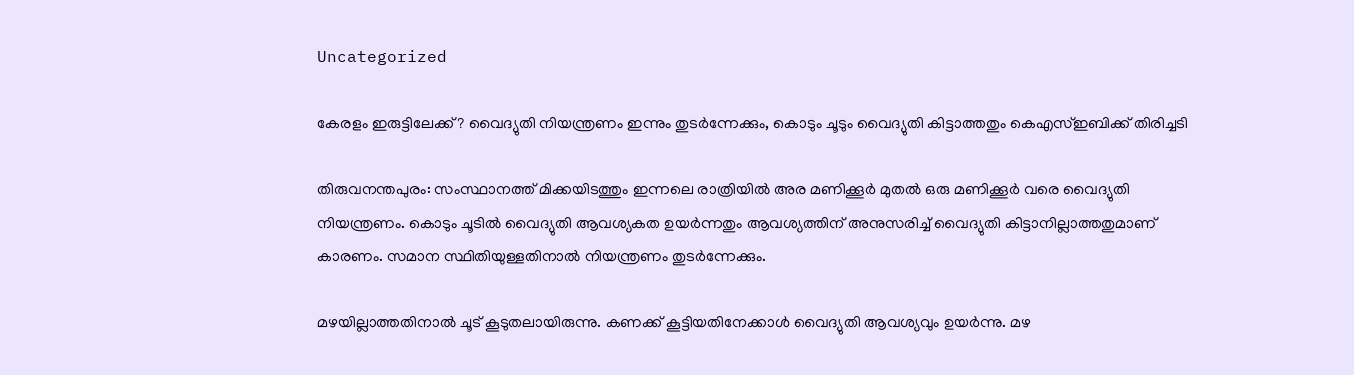Uncategorized

കേരളം ഇരുട്ടിലേക്ക്? വൈദ്യുതി നിയന്ത്രണം ഇന്നും തുടർന്നേക്കും, കൊടും ചൂടും വൈദ്യുതി കിട്ടാത്തതും കെഎസ്ഇബിക്ക് തിരിച്ചടി

തിരുവനന്തപുരം: സംസ്ഥാനത്ത് മിക്കയിടത്തും ഇന്നലെ രാത്രിയിൽ അര മണിക്കൂര്‍ മുതൽ ഒരു മണിക്കൂര്‍ വരെ വൈദ്യുതി നിയന്ത്രണം. കൊടും ചൂടിൽ വൈദ്യുതി ആവശ്യകത ഉയര്‍ന്നതും ആവശ്യത്തിന് അനുസരിച്ച് വൈദ്യുതി കിട്ടാനില്ലാത്തതുമാണ് കാരണം. സമാന സ്ഥിതിയുള്ളതിനാൽ നിയന്ത്രണം തുടര്‍ന്നേക്കും.

മഴയില്ലാത്തതിനാൽ ചൂട് കൂടുതലായിരുന്നു. കണക്ക് കൂട്ടിയതിനേക്കാള്‍ വൈദ്യുതി ആവശ്യവും ഉയർന്നു. മഴ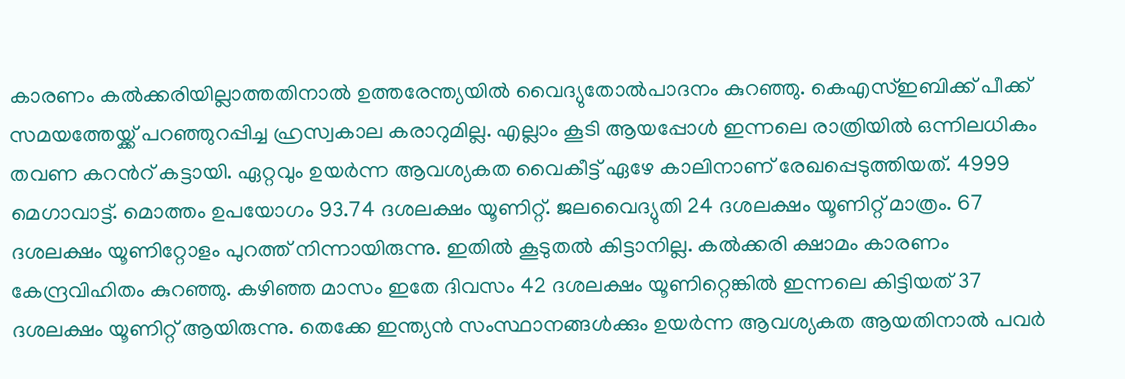കാരണം കൽക്കരിയില്ലാത്തതിനാൽ ഉത്തരേന്ത്യയിൽ വൈദ്യുതോൽപാദനം കുറഞ്ഞു. കെഎസ്ഇബിക്ക് ‌പീക്ക് സമയത്തേയ്ക്ക് പറഞ്ഞുറപ്പിച്ച ഹ്രസ്വകാല കരാറുമില്ല. എല്ലാം കൂടി ആയപ്പോള്‍ ഇന്നലെ രാത്രിയിൽ ഒന്നിലധികം തവണ കറന്‍റ് കട്ടായി. ഏറ്റവും ഉയര്‍ന്ന ആവശ്യകത വൈകീട്ട് ഏഴേ കാലിനാണ് രേഖപ്പെടുത്തിയത്. 4999 മെഗാവാട്ട്. മൊത്തം ഉപയോഗം 93.74 ദശലക്ഷം യൂണിറ്റ്. ജലവൈദ്യുതി 24 ദശലക്ഷം യൂണിറ്റ് മാത്രം. 67 ദശലക്ഷം യൂണിറ്റോളം പുറത്ത് നിന്നായിരുന്നു. ഇതിൽ കൂടുതൽ കിട്ടാനില്ല. കൽക്കരി ക്ഷാമം കാരണം കേന്ദ്രവിഹിതം കുറഞ്ഞു. കഴിഞ്ഞ മാസം ഇതേ ദിവസം 42 ദശലക്ഷം യൂണിറ്റെങ്കിൽ ഇന്നലെ കിട്ടിയത് 37 ദശലക്ഷം യൂണിറ്റ് ആയിരുന്നു. തെക്കേ ഇന്ത്യൻ സംസ്ഥാനങ്ങള്‍ക്കും ഉയര്‍ന്ന ആവശ്യകത ആയതിനാൽ പവര്‍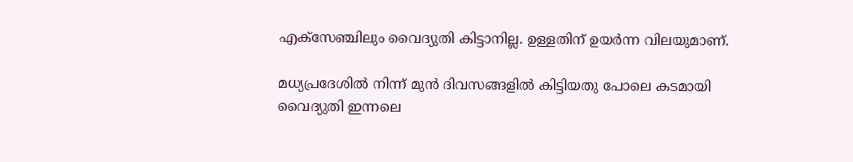എക്സേഞ്ചിലും വൈദ്യുതി കിട്ടാനില്ല. ഉള്ളതിന് ഉയര്‍ന്ന വിലയുമാണ്.

മധ്യപ്രദേശിൽ നിന്ന് മുന്‍ ദിവസങ്ങളിൽ കിട്ടിയതു പോലെ കടമായി വൈദ്യുതി ഇന്നലെ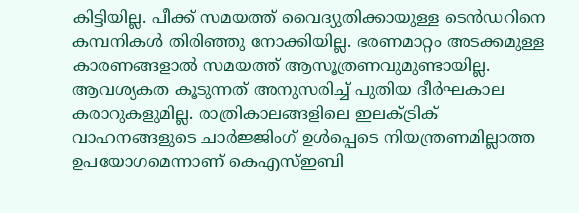കിട്ടിയില്ല. പീക്ക് സമയത്ത് വൈദ്യുതിക്കായുള്ള ടെന്‍ഡറിനെ കമ്പനികള്‍ തിരിഞ്ഞു നോക്കിയില്ല. ഭരണമാറ്റം അടക്കമുള്ള കാരണങ്ങളാൽ സമയത്ത് ആസൂത്രണവുമുണ്ടായില്ല. ആവശ്യകത കൂടുന്നത് അനുസരിച്ച് പുതിയ ദീര്‍ഘകാല കരാറുകളുമില്ല. രാത്രികാലങ്ങളിലെ ഇലക്ട്രിക് വാഹനങ്ങളുടെ ചാര്‍ജ്ജിംഗ് ഉള്‍പ്പെടെ നിയന്ത്രണമില്ലാത്ത ഉപയോഗമെന്നാണ് കെഎസ്ഇബി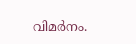വിമര്‍നം.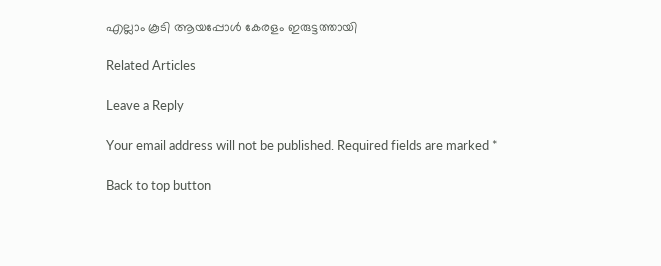എല്ലാം കൂടി ആയപ്പോള്‍ കേരളം ഇരുട്ടത്തായി

Related Articles

Leave a Reply

Your email address will not be published. Required fields are marked *

Back to top button